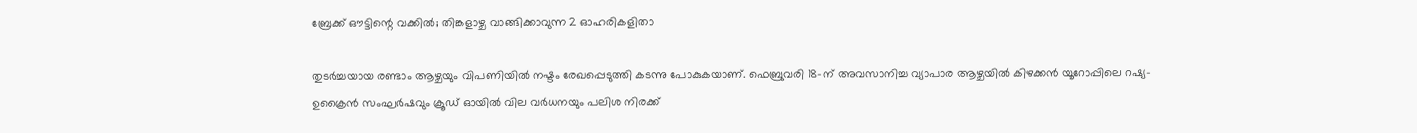ബ്രേക്ക് ഔട്ടിന്റെ വക്കില്‍; തിങ്കളാഴ്ച വാങ്ങിക്കാവുന്ന 2 ഓഹരികളിതാ

തുടര്‍ച്ചയായ രണ്ടാം ആഴ്ചയും വിപണിയില്‍ നഷ്ടം രേഖപ്പെടുത്തി കടന്നു പോകുകയാണ്. ഫെബ്രുവരി 18-ന് അവസാനിച്ച വ്യാപാര ആഴ്ചയില്‍ കിഴക്കന്‍ യൂറോപ്പിലെ റഷ്യ- ഉക്രൈന്‍ സംഘര്‍ഷവും ക്രൂഡ് ഓയില്‍ വില വര്‍ധനയും പലിശ നിരക്ക്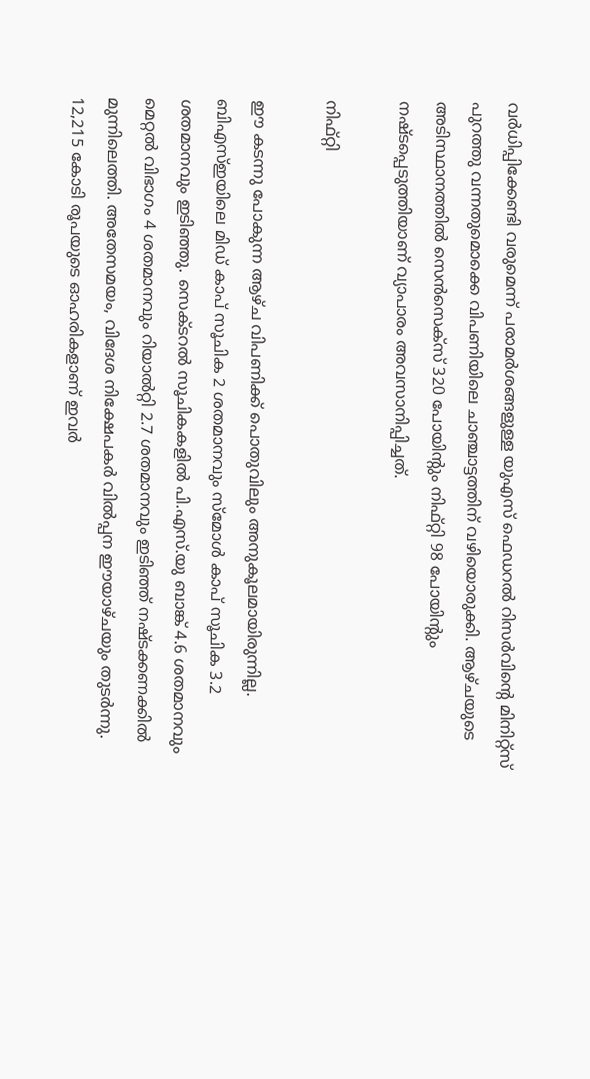വര്‍ധിപ്പിക്കേണ്ടി വരുമെന്ന് പരാമര്‍ശങ്ങളുള്ള യുഎസ് ഫെഡറല്‍ റിസര്‍വിന്റെ മിനിറ്റ്‌സ് പുറത്തു വന്നതുമൊക്കെ വിപണിയിലെ ചാഞ്ചാട്ടത്തിന് വഴിയൊരുക്കി. ആഴ്ചയുടെ അടിസ്ഥാനത്തില്‍ സെന്‍സെക്‌സ് 320 പോയിന്റും നിഫ്റ്റി 98 പോയിന്റും നഷ്ടപ്പെടുത്തിയാണ് വ്യാപാരം അവസാനിപ്പിച്ചത്.

നിഫ്റ്റി

ഈ കടന്നു പോകുന്ന ആഴ്ച വിപണിക്ക് പൊതുവിലും അനുകൂലമായിരുന്നില്ല. ബിഎസ്ഇയിലെ മിഡ് കാപ് സൂചിക 2 ശതമാനവും സ്‌മോള്‍ കാപ് സൂചിക 3.2 ശതമാനവും ഇടിഞ്ഞു. സെക്ടറല്‍ സൂചികകളില്‍ പി.എസ്.യു ബാങ്ക് 4.6 ശതമാനവും മെറ്റല്‍ വിഭാഗം 4 ശതമാനവും റിയാല്‍റ്റി 2.7 ശതമാനവും ഇടിഞ്ഞ് നഷ്ടക്കണക്കില്‍ മുന്നിലെത്തി. അതേസമയം, വിദേശ നിക്ഷേപകര്‍ വില്‍പ്പന ഈയാഴ്ചയും തുടര്‍ന്നു. 12,215 കോടി രൂപയുടെ ഓഹരികളാണ് ഇവര്‍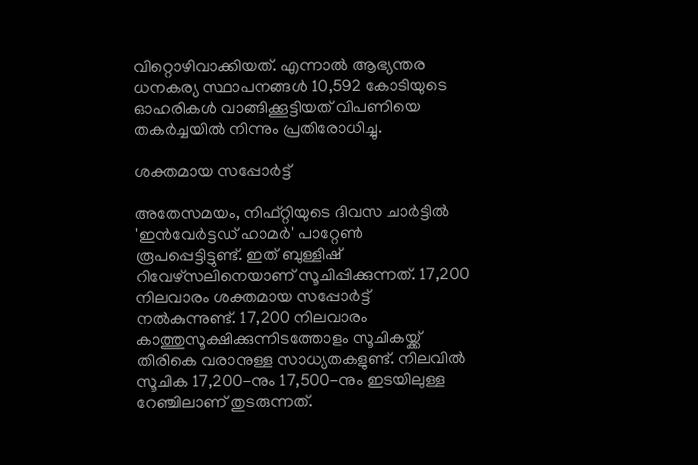വിറ്റൊഴിവാക്കിയത്. എന്നാല്‍ ആഭ്യന്തര ധനകര്യ സ്ഥാപനങ്ങള്‍ 10,592 കോടിയുടെ ഓഹരികള്‍ വാങ്ങിക്കൂട്ടിയത് വിപണിയെ തകര്‍ച്ചയില്‍ നിന്നും പ്രതിരോധിച്ചു.

ശക്തമായ സപ്പോര്‍ട്ട്

അതേസമയം, നിഫ്റ്റിയുടെ ദിവസ ചാര്‍ട്ടില്‍ 'ഇന്‍വേര്‍ട്ടഡ് ഹാമര്‍' പാറ്റേണ്‍ രൂപപ്പെട്ടിട്ടുണ്ട്. ഇത് ബുള്ളിഷ് റിവേഴ്സലിനെയാണ് സൂചിപ്പിക്കുന്നത്. 17,200 നിലവാരം ശക്തമായ സപ്പോര്‍ട്ട് നല്‍കുന്നുണ്ട്. 17,200 നിലവാരം കാത്തുസൂക്ഷിക്കുന്നിടത്തോളം സൂചികയ്ക്ക് തിരികെ വരാനുള്ള സാധ്യതകളുണ്ട്. നിലവില്‍ സൂചിക 17,200-നും 17,500-നും ഇടയിലുള്ള റേഞ്ചിലാണ് തുടരുന്നത്.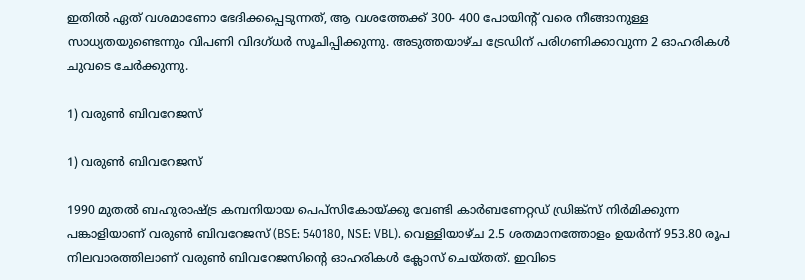ഇതില്‍ ഏത് വശമാണോ ഭേദിക്കപ്പെടുന്നത്, ആ വശത്തേക്ക് 300- 400 പോയിന്റ് വരെ നീങ്ങാനുള്ള സാധ്യതയുണ്ടെന്നും വിപണി വിദഗ്ധര്‍ സൂചിപ്പിക്കുന്നു. അടുത്തയാഴ്ച ട്രേഡിന് പരിഗണിക്കാവുന്ന 2 ഓഹരികള്‍ ചുവടെ ചേര്‍ക്കുന്നു.

1) വരുണ്‍ ബിവറേജസ്

1) വരുണ്‍ ബിവറേജസ്

1990 മുതല്‍ ബഹുരാഷ്ട്ര കമ്പനിയായ പെപ്‌സികോയ്ക്കു വേണ്ടി കാര്‍ബണേറ്റഡ് ഡ്രിങ്ക്‌സ് നിര്‍മിക്കുന്ന പങ്കാളിയാണ് വരുണ്‍ ബിവറേജസ് (BSE: 540180, NSE: VBL). വെള്ളിയാഴ്ച 2.5 ശതമാനത്തോളം ഉയര്‍ന്ന് 953.80 രൂപ നിലവാരത്തിലാണ് വരുണ്‍ ബിവറേജസിന്റെ ഓഹരികള്‍ ക്ലോസ് ചെയ്തത്. ഇവിടെ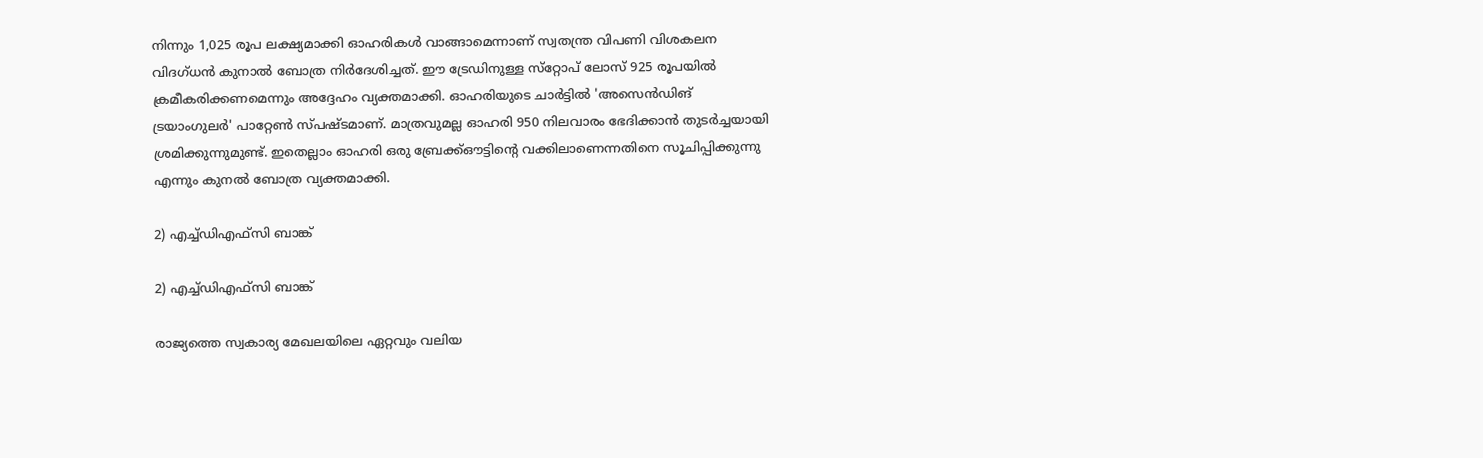നിന്നും 1,025 രൂപ ലക്ഷ്യമാക്കി ഓഹരികള്‍ വാങ്ങാമെന്നാണ് സ്വതന്ത്ര വിപണി വിശകലന വിദഗ്ധന്‍ കുനാല്‍ ബോത്ര നിര്‍ദേശിച്ചത്. ഈ ട്രേഡിനുള്ള സ്‌റ്റോപ് ലോസ് 925 രൂപയില്‍ ക്രമീകരിക്കണമെന്നും അദ്ദേഹം വ്യക്തമാക്കി. ഓഹരിയുടെ ചാര്‍ട്ടില്‍ 'അസെന്‍ഡിങ് ട്രയാംഗുലര്‍' പാറ്റേണ്‍ സ്പഷ്ടമാണ്. മാത്രവുമല്ല ഓഹരി 950 നിലവാരം ഭേദിക്കാന്‍ തുടര്‍ച്ചയായി ശ്രമിക്കുന്നുമുണ്ട്. ഇതെല്ലാം ഓഹരി ഒരു ബ്രേക്ക്ഔട്ടിന്റെ വക്കിലാണെന്നതിനെ സൂചിപ്പിക്കുന്നു എന്നും കുനല്‍ ബോത്ര വ്യക്തമാക്കി.

2) എച്ച്ഡിഎഫ്‌സി ബാങ്ക്

2) എച്ച്ഡിഎഫ്‌സി ബാങ്ക്

രാജ്യത്തെ സ്വകാര്യ മേഖലയിലെ ഏറ്റവും വലിയ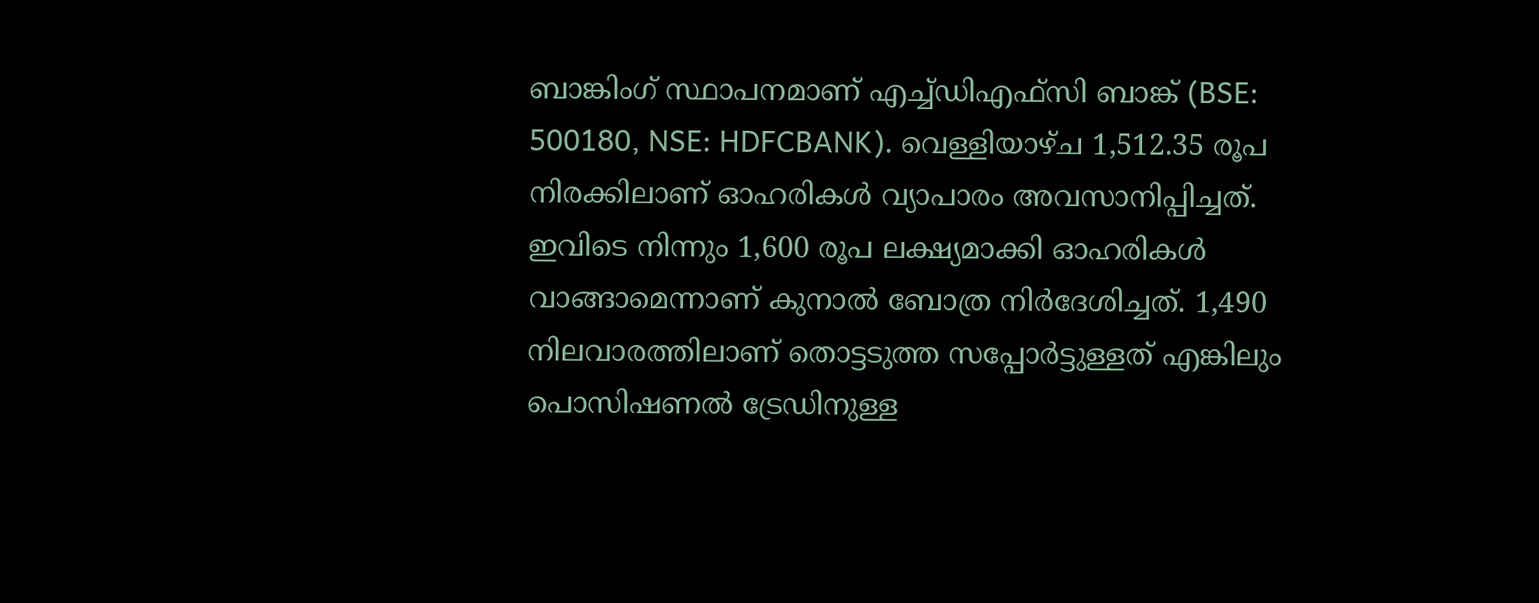ബാങ്കിംഗ് സ്ഥാപനമാണ് എച്ച്ഡിഎഫ്‌സി ബാങ്ക് (BSE: 500180, NSE: HDFCBANK). വെള്ളിയാഴ്ച 1,512.35 രൂപ നിരക്കിലാണ് ഓഹരികള്‍ വ്യാപാരം അവസാനിപ്പിച്ചത്. ഇവിടെ നിന്നും 1,600 രൂപ ലക്ഷ്യമാക്കി ഓഹരികള്‍ വാങ്ങാമെന്നാണ് കുനാല്‍ ബോത്ര നിര്‍ദേശിച്ചത്. 1,490 നിലവാരത്തിലാണ് തൊട്ടടുത്ത സപ്പോര്‍ട്ടുള്ളത് എങ്കിലും പൊസിഷണല്‍ ട്രേഡിനുള്ള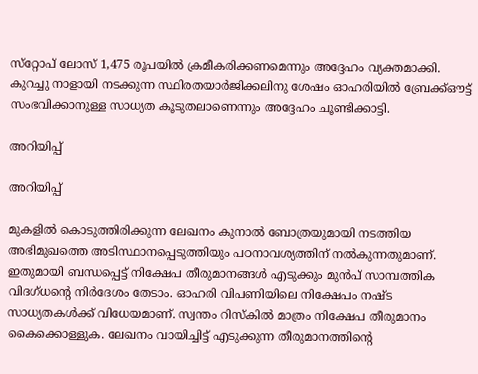സ്‌റ്റോപ് ലോസ് 1,475 രൂപയില്‍ ക്രമീകരിക്കണമെന്നും അദ്ദേഹം വ്യക്തമാക്കി. കുറച്ചു നാളായി നടക്കുന്ന സ്ഥിരതയാര്‍ജിക്കലിനു ശേഷം ഓഹരിയില്‍ ബ്രേക്ക്ഔട്ട് സംഭവിക്കാനുള്ള സാധ്യത കൂടുതലാണെന്നും അദ്ദേഹം ചൂണ്ടിക്കാട്ടി.

അറിയിപ്പ്

അറിയിപ്പ്

മുകളില്‍ കൊടുത്തിരിക്കുന്ന ലേഖനം കുനാല്‍ ബോത്രയുമായി നടത്തിയ അഭിമുഖത്തെ അടിസ്ഥാനപ്പെടുത്തിയും പഠനാവശ്യത്തിന് നല്‍കുന്നതുമാണ്. ഇതുമായി ബന്ധപ്പെട്ട് നിക്ഷേപ തീരുമാനങ്ങള്‍ എടുക്കും മുന്‍പ് സാമ്പത്തിക വിദഗ്ധന്റെ നിര്‍ദേശം തേടാം. ഓഹരി വിപണിയിലെ നിക്ഷേപം നഷ്ട സാധ്യതകള്‍ക്ക് വിധേയമാണ്. സ്വന്തം റിസ്‌കില്‍ മാത്രം നിക്ഷേപ തീരുമാനം കൈക്കൊള്ളുക. ലേഖനം വായിച്ചിട്ട് എടുക്കുന്ന തീരുമാനത്തിന്റെ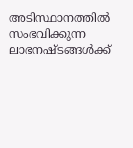അടിസ്ഥാനത്തില്‍ സംഭവിക്കുന്ന ലാഭനഷ്ടങ്ങള്‍ക്ക്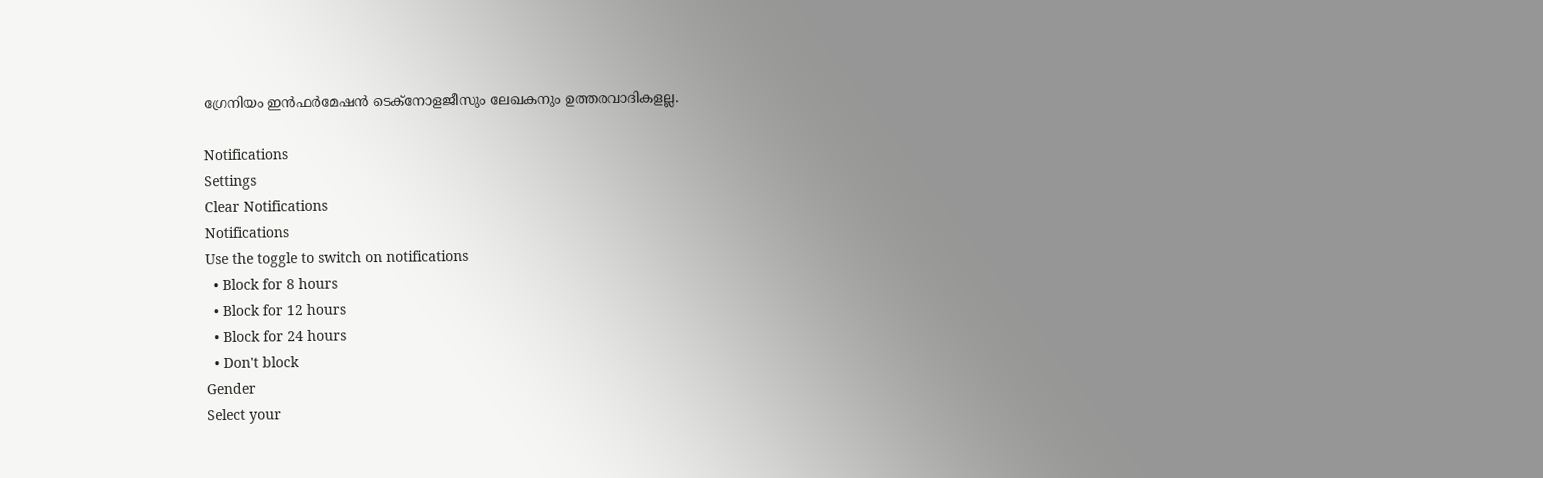ഗ്രേനിയം ഇന്‍ഫര്‍മേഷന്‍ ടെക്‌നോളജീസും ലേഖകനും ഉത്തരവാദികളല്ല.

Notifications
Settings
Clear Notifications
Notifications
Use the toggle to switch on notifications
  • Block for 8 hours
  • Block for 12 hours
  • Block for 24 hours
  • Don't block
Gender
Select your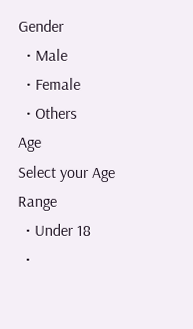Gender
  • Male
  • Female
  • Others
Age
Select your Age Range
  • Under 18
  •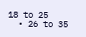18 to 25
  • 26 to 35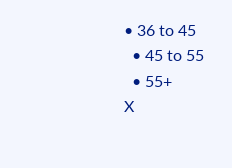• 36 to 45
  • 45 to 55
  • 55+
X